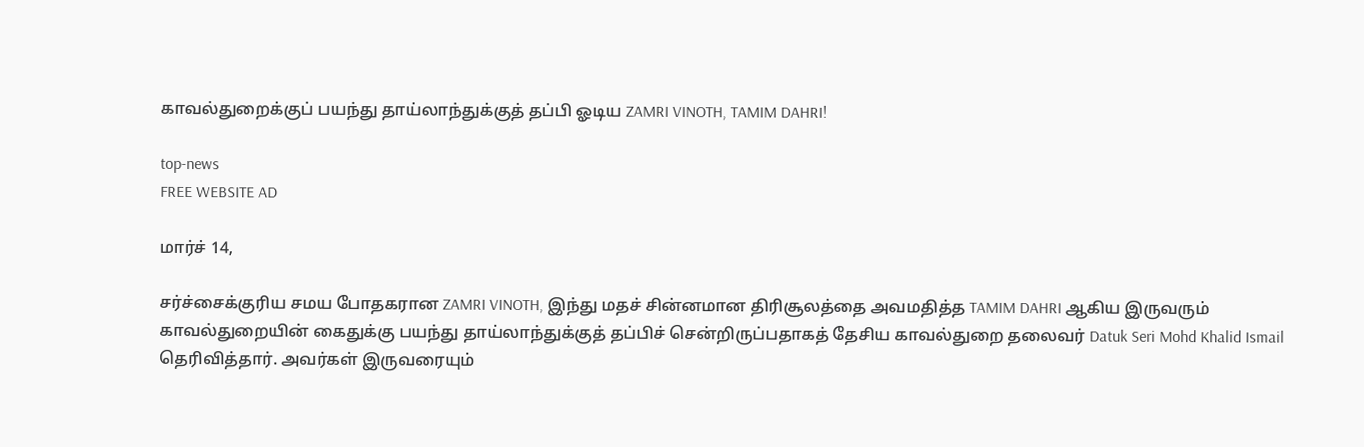காவல்துறைக்குப் பயந்து தாய்லாந்துக்குத் தப்பி ஓடிய ZAMRI VINOTH, TAMIM DAHRI!

top-news
FREE WEBSITE AD

மார்ச் 14,

சர்ச்சைக்குரிய சமய போதகரான ZAMRI VINOTH, இந்து மதச் சின்னமான திரிசூலத்தை அவமதித்த TAMIM DAHRI ஆகிய இருவரும் காவல்துறையின் கைதுக்கு பயந்து தாய்லாந்துக்குத் தப்பிச் சென்றிருப்பதாகத் தேசிய காவல்துறை தலைவர் Datuk Seri Mohd Khalid Ismail தெரிவித்தார். அவர்கள் இருவரையும்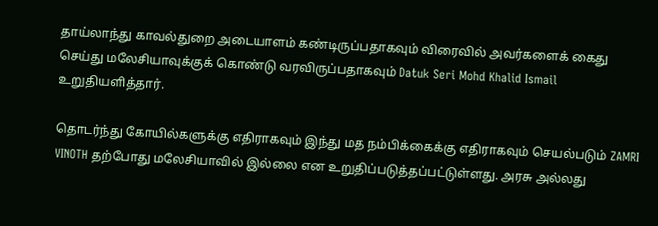தாய்லாந்து காவல்துறை அடையாளம் கண்டிருப்பதாகவும் விரைவில் அவர்களைக் கைது செய்து மலேசியாவுக்குக் கொண்டு வரவிருப்பதாகவும் Datuk Seri Mohd Khalid Ismail உறுதியளித்தார்.

தொடர்ந்து கோயில்களுக்கு எதிராகவும் இந்து மத நம்பிக்கைக்கு எதிராகவும் செயல்படும் ZAMRI VINOTH தற்போது மலேசியாவில் இல்லை என உறுதிப்படுத்தப்பட்டுள்ளது. அரசு அல்லது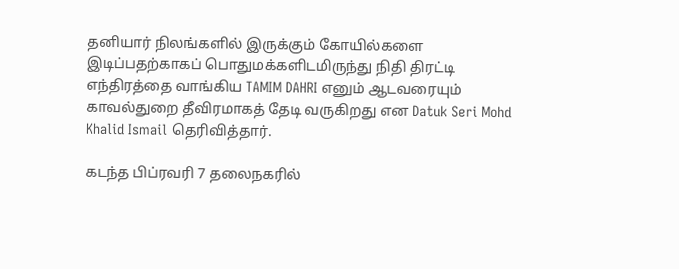தனியார் நிலங்களில் இருக்கும் கோயில்களை இடிப்பதற்காகப் பொதுமக்களிடமிருந்து நிதி திரட்டி எந்திரத்தை வாங்கிய TAMIM DAHRI எனும் ஆடவரையும் காவல்துறை தீவிரமாகத் தேடி வருகிறது என Datuk Seri Mohd Khalid Ismail தெரிவித்தார்.

கடந்த பிப்ரவரி 7 தலைநகரில்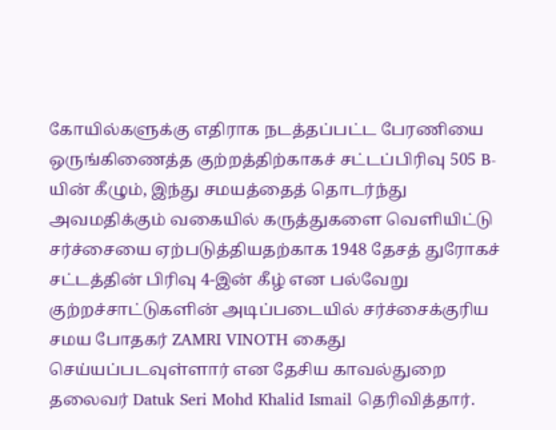கோயில்களுக்கு எதிராக நடத்தப்பட்ட பேரணியை ஒருங்கிணைத்த குற்றத்திற்காகச் சட்டப்பிரிவு 505 B-யின் கீழும், இந்து சமயத்தைத் தொடர்ந்து அவமதிக்கும் வகையில் கருத்துகளை வெளியிட்டு சர்ச்சையை ஏற்படுத்தியதற்காக 1948 தேசத் துரோகச் சட்டத்தின் பிரிவு 4-இன் கீழ் என பல்வேறு குற்றச்சாட்டுகளின் அடிப்படையில் சர்ச்சைக்குரிய சமய போதகர் ZAMRI VINOTH கைது செய்யப்படவுள்ளார் என தேசிய காவல்துறை தலைவர் Datuk Seri Mohd Khalid Ismail தெரிவித்தார்.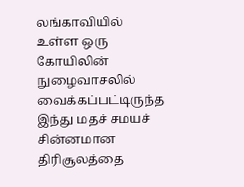லங்காவியில் உள்ள ஒரு கோயிலின் நுழைவாசலில் வைக்கப்பட்டிருந்த இந்து மதச் சமயச் சின்னமான திரிசூலத்தை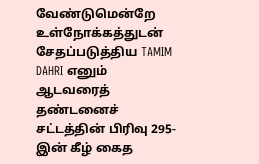வேண்டுமென்றே உள்நோக்கத்துடன் சேதப்படுத்திய TAMIM DAHRI எனும் ஆடவரைத் தண்டனைச் சட்டத்தின் பிரிவு 295-இன் கீழ் கைத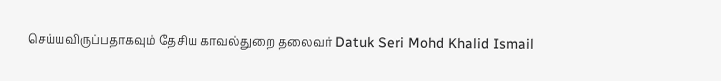செய்யவிருப்பதாகவும் தேசிய காவல்துறை தலைவர் Datuk Seri Mohd Khalid Ismail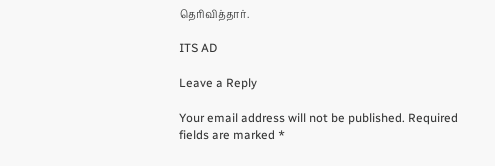தெரிவித்தார்.

ITS AD

Leave a Reply

Your email address will not be published. Required fields are marked *